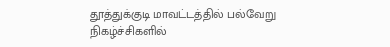தூத்துக்குடி மாவட்டத்தில் பல்வேறு நிகழ்ச்சிகளில்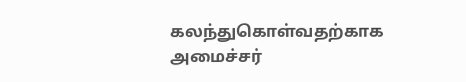கலந்துகொள்வதற்காக அமைச்சர்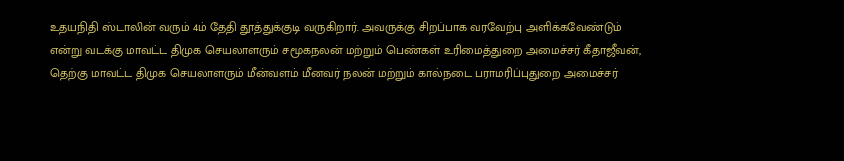உதயநிதி ஸ்டாலின் வரும் 4ம் தேதி தூத்துக்குடி வருகிறார். அவருக்கு சிறப்பாக வரவேற்பு அளிக்கவேண்டும் என்று வடக்கு மாவட்ட திமுக செயலாளரும் சமூகநலன் மற்றும் பெண்கள் உரிமைத்துறை அமைச்சர் கீதாஜீவன், தெற்கு மாவட்ட திமுக செயலாளரும் மீன்வளம் மீனவர் நலன் மற்றும் கால்நடை பராமரிப்புதுறை அமைச்சர்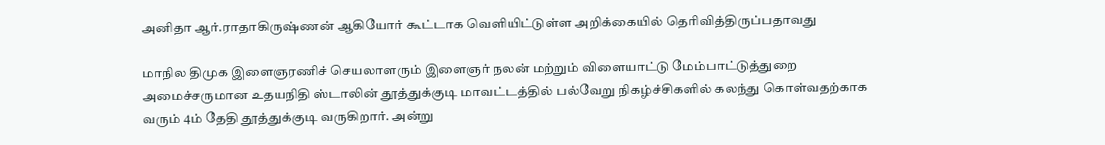அனிதா ஆர்.ராதாகிருஷ்ணன் ஆகியோர் கூட்டாக வெளியிட்டுள்ள அறிக்கையில் தெரிவித்திருப்பதாவது

மாநில திமுக இளைஞரணிச் செயலாளரும் இளைஞர் நலன் மற்றும் விளையாட்டு மேம்பாட்டுத்துறை அமைச்சருமான உதயநிதி ஸ்டாலின் தூத்துக்குடி மாவட்டத்தில் பல்வேறு நிகழ்ச்சிகளில் கலந்து கொள்வதற்காக வரும் 4ம் தேதி தூத்துக்குடி வருகிறார். அன்று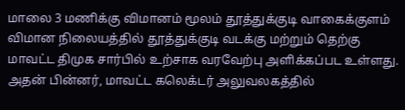மாலை 3 மணிக்கு விமானம் மூலம் தூத்துக்குடி வாகைக்குளம் விமான நிலையத்தில் தூத்துக்குடி வடக்கு மற்றும் தெற்கு மாவட்ட திமுக சார்பில் உற்சாக வரவேற்பு அளிக்கப்பட உள்ளது. அதன் பின்னர், மாவட்ட கலெக்டர் அலுவலகத்தில்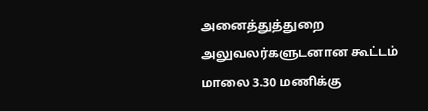அனைத்துத்துறை அலுவலர்களுடனான கூட்டம் மாலை 3.30 மணிக்கு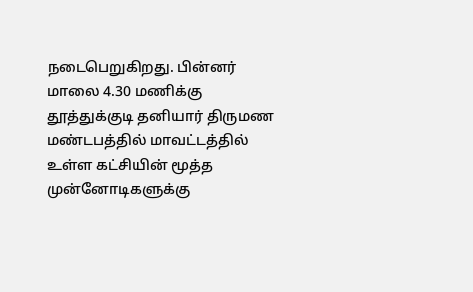நடைபெறுகிறது. பின்னர் மாலை 4.30 மணிக்கு தூத்துக்குடி தனியார் திருமண மண்டபத்தில் மாவட்டத்தில் உள்ள கட்சியின் மூத்த முன்னோடிகளுக்கு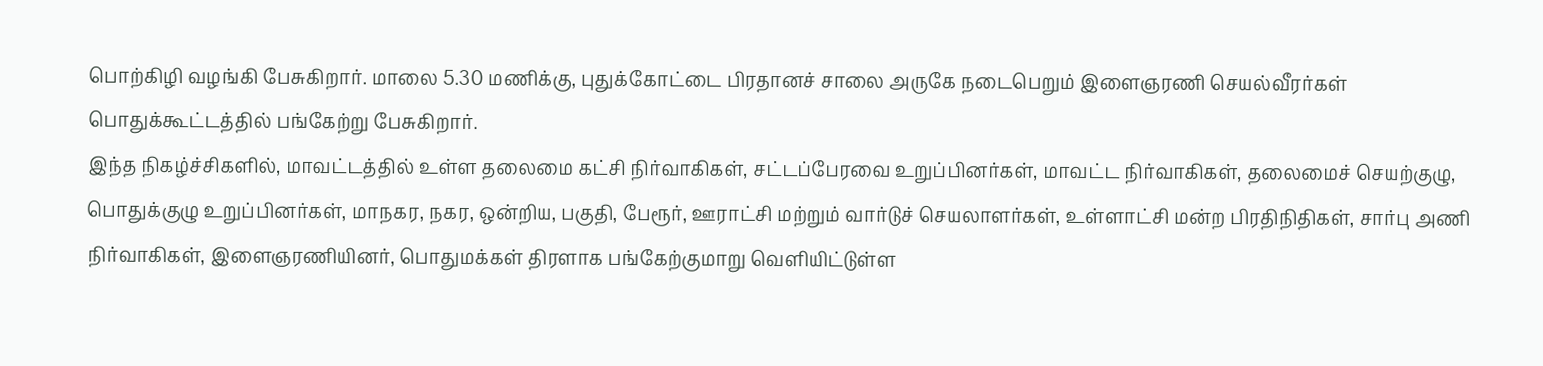பொற்கிழி வழங்கி பேசுகிறார். மாலை 5.30 மணிக்கு, புதுக்கோட்டை பிரதானச் சாலை அருகே நடைபெறும் இளைஞரணி செயல்வீரர்கள் பொதுக்கூட்டத்தில் பங்கேற்று பேசுகிறார்.
இந்த நிகழ்ச்சிகளில், மாவட்டத்தில் உள்ள தலைமை கட்சி நிர்வாகிகள், சட்டப்பேரவை உறுப்பினர்கள், மாவட்ட நிர்வாகிகள், தலைமைச் செயற்குழு, பொதுக்குழு உறுப்பினர்கள், மாநகர, நகர, ஒன்றிய, பகுதி, பேரூர், ஊராட்சி மற்றும் வார்டுச் செயலாளர்கள், உள்ளாட்சி மன்ற பிரதிநிதிகள், சார்பு அணி நிர்வாகிகள், இளைஞரணியினர், பொதுமக்கள் திரளாக பங்கேற்குமாறு வெளியிட்டுள்ள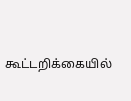கூட்டறிக்கையில்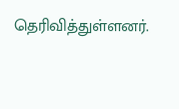தெரிவித்துள்ளனர்.